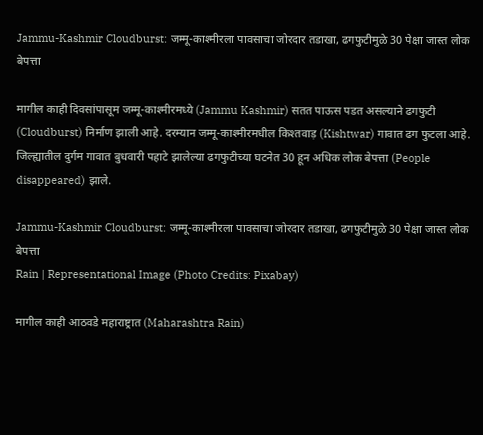Jammu-Kashmir Cloudburst: जम्मू-काश्मीरला पावसाचा जोरदार तडाखा, ढगफुटीमुळे 30 पेक्षा जास्त लोक बेपत्ता

मागील काही दिवसांपासूम जम्मू-काश्मीरमध्ये (Jammu Kashmir) सतत पाऊस पडत असल्याने ढगफुटी (Cloudburst) निर्माण झाली आहे. दरम्यान जम्मू-काश्मीरमधील किश्तवाड़ (Kishtwar) गावात ढग फुटला आहे. जिल्ह्यातील दुर्गम गावात बुधवारी पहाटे झालेल्या ढगफुटीच्या घटनेत 30 हून अधिक लोक बेपत्ता (People disappeared) झाले.

Jammu-Kashmir Cloudburst: जम्मू-काश्मीरला पावसाचा जोरदार तडाखा, ढगफुटीमुळे 30 पेक्षा जास्त लोक बेपत्ता
Rain | Representational Image (Photo Credits: Pixabay)

मागील काही आठवडे महाराष्ट्रात (Maharashtra Rain)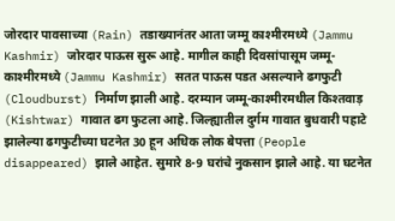जोरदार पावसाच्या (Rain) तडाख्यानंतर आता जम्मू काश्मीरमध्ये (Jammu Kashmir) जोरदार पाऊस सुरू आहे. मागील काही दिवसांपासूम जम्मू-काश्मीरमध्ये (Jammu Kashmir) सतत पाऊस पडत असल्याने ढगफुटी (Cloudburst) निर्माण झाली आहे. दरम्यान जम्मू-काश्मीरमधील किश्तवाड़ (Kishtwar) गावात ढग फुटला आहे. जिल्ह्यातील दुर्गम गावात बुधवारी पहाटे झालेल्या ढगफुटीच्या घटनेत 30 हून अधिक लोक बेपत्ता (People disappeared) झाले आहेत. सुमारे 8-9 घरांचे नुकसान झाले आहे. या घटनेत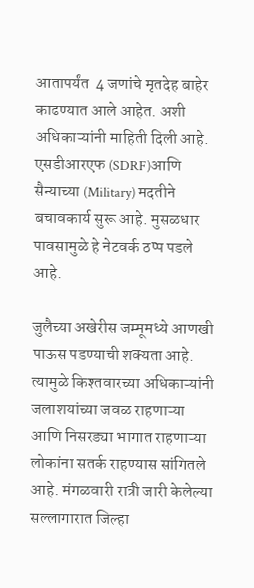आतापर्यंत  4 जणांचे मृतदेह बाहेर काढण्यात आले आहेत. अशी अधिकाऱ्यांनी माहिती दिली आहे. एसडीआरएफ (SDRF)आणि सैन्याच्या (Military) मदतीने बचावकार्य सुरू आहे. मुसळधार पावसामुळे हे नेटवर्क ठप्प पडले आहे.

जुलैच्या अखेरीस जम्मूमध्ये आणखी पाऊस पडण्याची शक्यता आहे. त्यामुळे किश्तवारच्या अधिकाऱ्यांनी जलाशयांच्या जवळ राहणाऱ्या आणि निसरड्या भागात राहणाऱ्या लोकांना सतर्क राहण्यास सांगितले आहे. मंगळवारी रात्री जारी केलेल्या सल्लागारात जिल्हा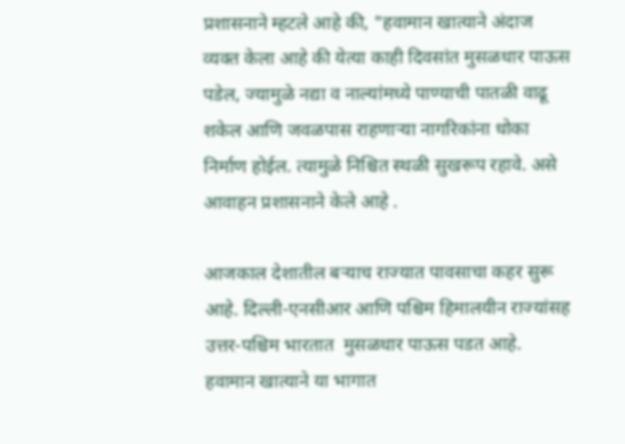प्रशासनाने म्हटले आहे की, "हवामान खात्याने अंदाज व्यक्त केला आहे की येत्या काही दिवसांत मुसळधार पाऊस पडेल, ज्यामुळे नद्या व नाल्यांमध्ये पाण्याची पातळी वाढू शकेल आणि जवळपास राहणाऱ्या नागरिकांना धोका निर्माण होईल. त्यामुळे निश्चित स्थळी सुखरूप रहावे. असे आवाहन प्रशासनाने केले आहे .

आजकाल देशातील बर्‍याच राज्यात पावसाचा कहर सुरू आहे. दिल्ली-एनसीआर आणि पश्चिम हिमालयीन राज्यांसह उत्तर-पश्चिम भारतात  मुसळधार पाऊस पडत आहे. हवामान खात्याने या भागात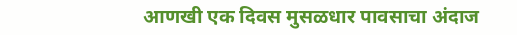आणखी एक दिवस मुसळधार पावसाचा अंदाज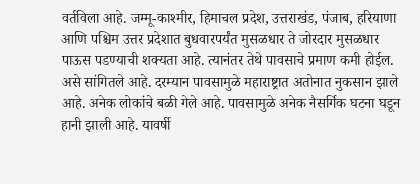वर्तविला आहे. जम्मू-काश्मीर, हिमाचल प्रदेश, उत्तराखंड, पंजाब, हरियाणा आणि पश्चिम उत्तर प्रदेशात बुधवारपर्यंत मुसळधार ते जोरदार मुसळधार पाऊस पडण्याची शक्यता आहे. त्यानंतर तेथे पावसाचे प्रमाण कमी होईल. असे सांगितले आहे. दरम्यान पावसामुळे महाराष्ट्रात अतोनात नुकसान झाले आहे. अनेक लोकांचे बळी गेले आहे. पावसामुळे अनेक नैसर्गिक घटना घडून हानी झाली आहे. यावर्षी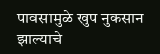पावसामुळे खुप नुकसान झाल्याचे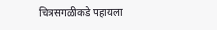चित्रसगळीकडे पहायला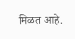मिळत आहे.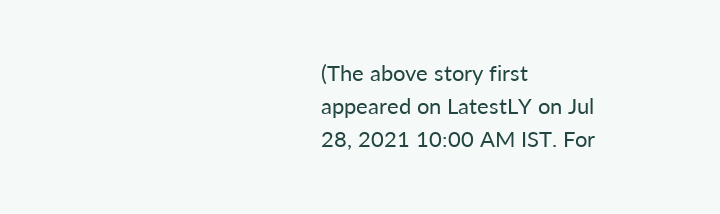(The above story first appeared on LatestLY on Jul 28, 2021 10:00 AM IST. For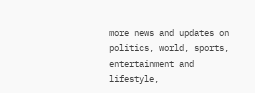more news and updates on politics, world, sports, entertainment and lifestyle,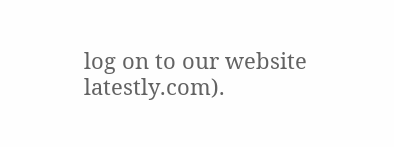log on to our website latestly.com).